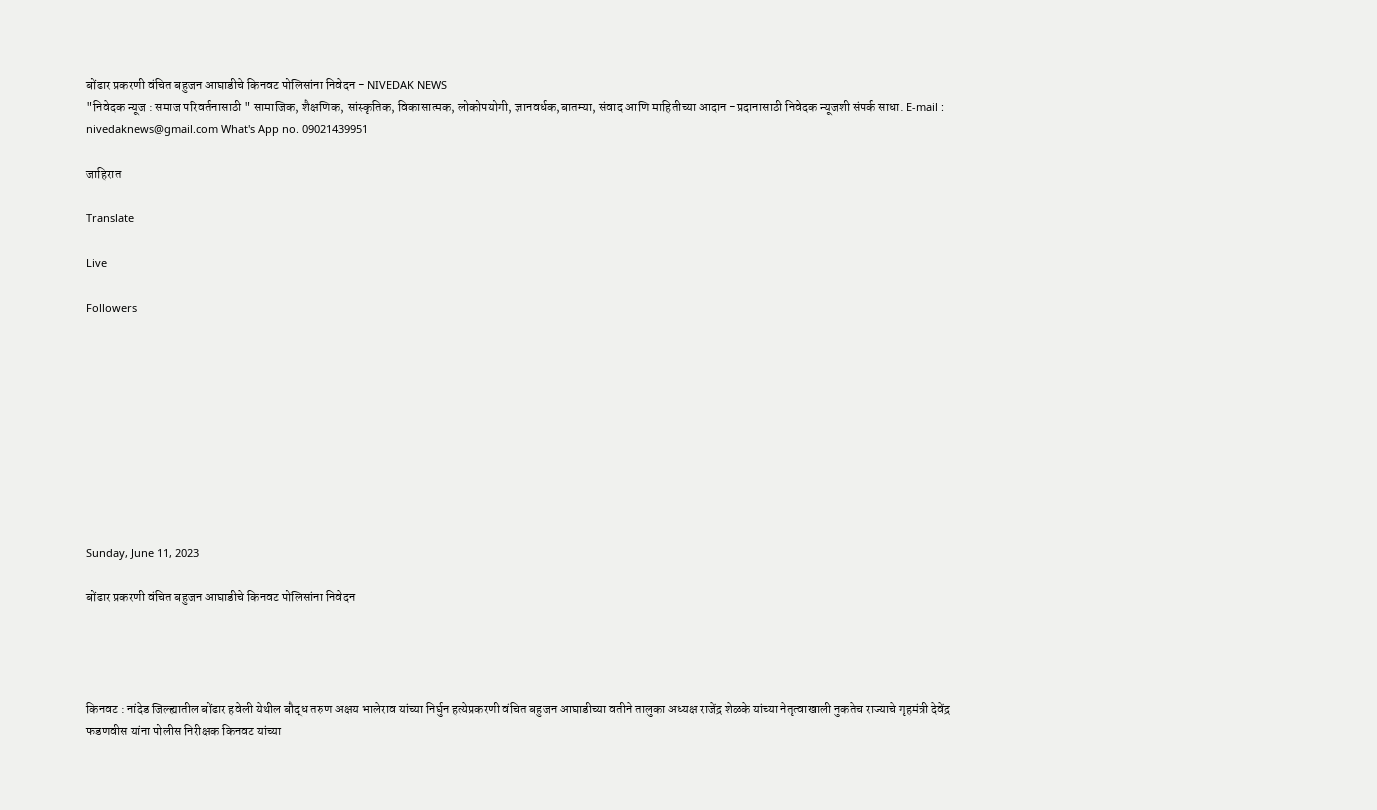बोंढार प्रकरणी वंचित बहुजन आघाडीचे किनवट पोलिसांना निवेदन - NIVEDAK NEWS
"निवेदक न्यूज : समाज परिवर्तनासाठी " सामाजिक, शैक्षणिक, सांस्कृतिक, विकासात्मक, लोकोपयोगी, ज्ञानवर्धक,बातम्या, संवाद आणि माहितीच्या आदान -प्रदानासाठी निवेदक न्यूजशी संपर्क साधा. E-mail : nivedaknews@gmail.com What's App no. 09021439951

जाहिरात

Translate

Live

Followers










Sunday, June 11, 2023

बोंढार प्रकरणी वंचित बहुजन आघाडीचे किनवट पोलिसांना निवेदन




किनवट : नांदेड जिल्ह्यातील बोंढार हवेली येथील बौद्ध तरुण अक्षय भालेराव यांच्या निर्घुन हत्येप्रकरणी वंचित बहुजन आघाडीच्या वतीने तालुका अध्यक्ष राजेंद्र शेळके यांच्या नेतृत्वाखाली नुकतेच राज्याचे गृहमंत्री देवेंद्र फडणवीस यांना पोलीस निरीक्षक किनवट यांच्या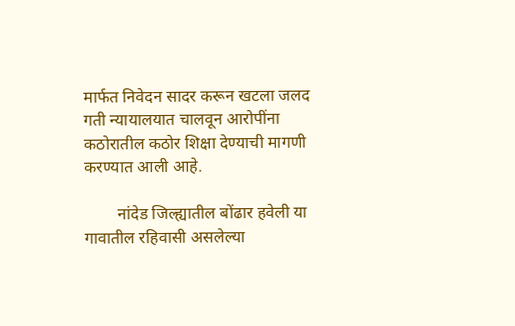मार्फत निवेदन सादर करून खटला जलद गती न्यायालयात चालवून आरोपींना कठोरातील कठोर शिक्षा देण्याची मागणी करण्यात आली आहे.

        नांदेड जिल्ह्यातील बोंढार हवेली या गावातील रहिवासी असलेल्या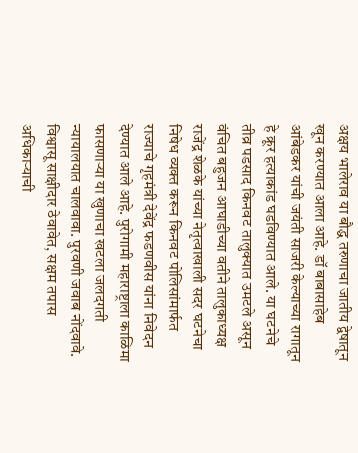अक्षय भालेराव या बौद्ध तरुणाचा जातीय द्वेषातून खून करण्यात आला आहे. डॉ बाबासाहेब आंबेडकर यांची जयंती साजरी केल्याच्या रागातून हे क्रूर हत्याकांड घडविण्यात आले. या घटनेचे तीव्र पडसाद किनवट तालुक्यात उमटले असून वंचित बहुजन आघाडीच्या वतीने तालुकाध्यक्ष राजेंद्र शेळके यांच्या नेतृत्वाखाली सदर घटनेचा निषेध व्यक्त करून किनवट पोलिसांमार्फत राज्याचे गृहमंत्री देवेंद्र फडणवीस यांना निवेदन देण्यात आले आहे. पुरोगामी महाराष्ट्राला काळिमा फासणाऱ्या या खुणाचा खटला जलदगती न्यायालयात चालवावा. पुरवणी जवाब नोंदवावे. विश्वासू साक्षीदार ठेवावेत, सक्षम तपास अधिकाऱ्याची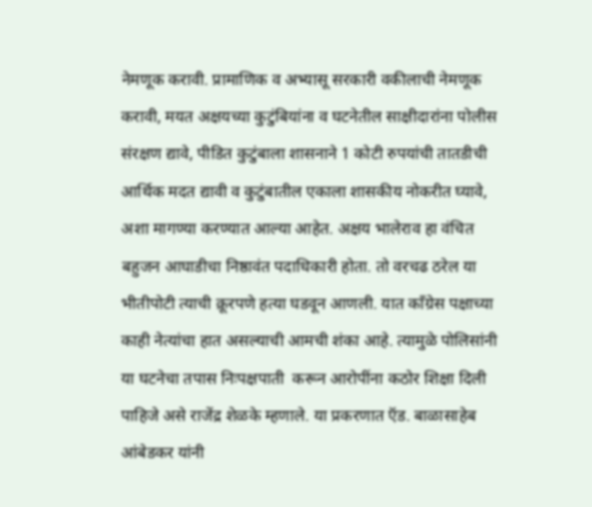नेमणूक करावी. प्रामाणिक व अभ्यासू सरकारी वकीलाची नेमणूक करावी, मयत अक्षयच्या कुटुंबियांना व घटनेतील साक्षीदारांना पोलीस संरक्षण द्यावे, पीडित कुटुंबाला शासनाने 1 कोटी रुपयांची तातडीची आर्थिक मदत द्यावी व कुटुंबातील एकाला शासकीय नोकरीत घ्यावे, अशा मागण्या करण्यात आल्या आहेत. अक्षय भालेराव हा वंचित बहुजन आघाडीचा निष्ठावंत पदाधिकारी होता. तो वरचढ ठरेल या भीतीपोटी त्याची क्रूरपणे हत्या घडवून आणली. यात काँग्रेस पक्षाच्या काही नेत्यांचा हात असल्याची आमची शंका आहे. त्यामुळे पोलिसांनी या घटनेचा तपास निःपक्षपाती  करून आरोपींना कठोर शिक्षा दिली पाहिजे असे राजेंद्र शेळके म्हणाले. या प्रकरणात ऍड. बाळासाहेब आंबेडकर यांनी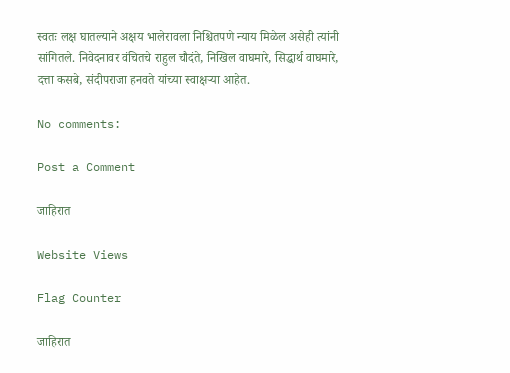स्वतः लक्ष घातल्याने अक्षय भालेरावला निश्चितपणे न्याय मिळेल असेही त्यांनी सांगितले. निवेदनावर वंचितचे राहुल चौदंते, निखिल वाघमारे, सिद्धार्थ वाघमारे, दत्ता कसबे, संदीपराजा हनवते यांच्या स्वाक्षऱ्या आहेत.

No comments:

Post a Comment

जाहिरात

Website Views

Flag Counter

जाहिरात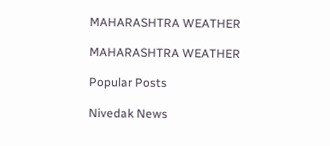MAHARASHTRA WEATHER

MAHARASHTRA WEATHER

Popular Posts

Nivedak News